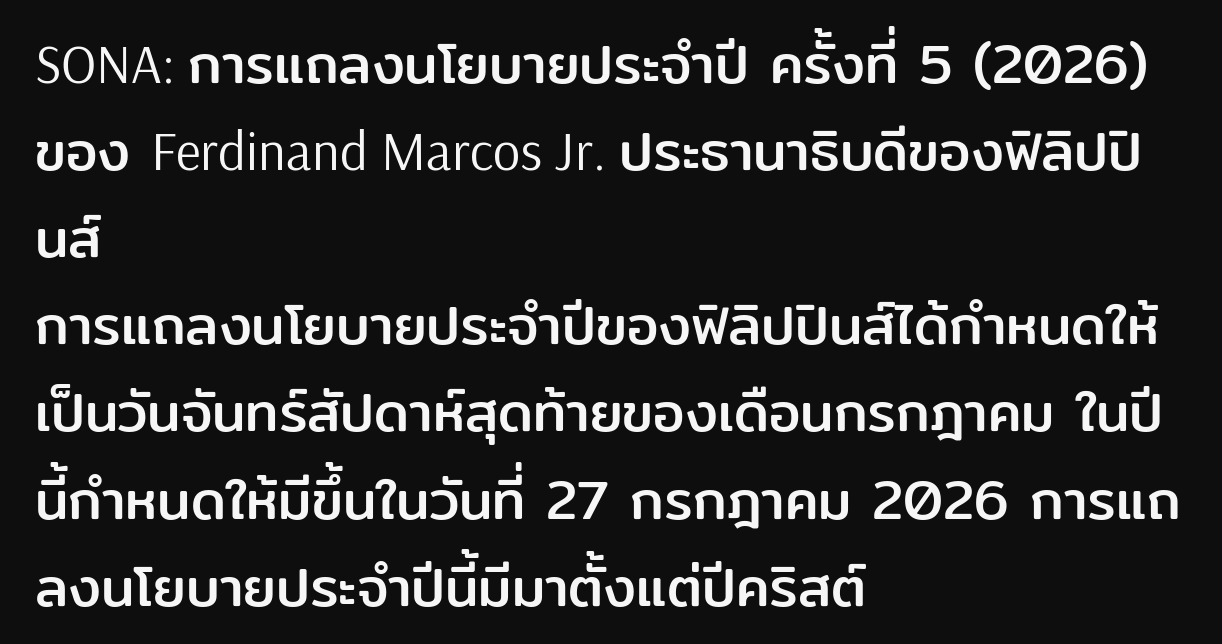SONA: การแถลงนโยบายประจำปี ครั้งที่ 5 (2026) ของ Ferdinand Marcos Jr. ประธานาธิบดีของฟิลิปปินส์
การแถลงนโยบายประจำปีของฟิลิปปินส์ได้กำหนดให้เป็นวันจันทร์สัปดาห์สุดท้ายของเดือนกรกฎาคม ในปีนี้กำหนดให้มีขึ้นในวันที่ 27 กรกฎาคม 2026 การแถลงนโยบายประจำปีนี้มีมาตั้งแต่ปีคริสต์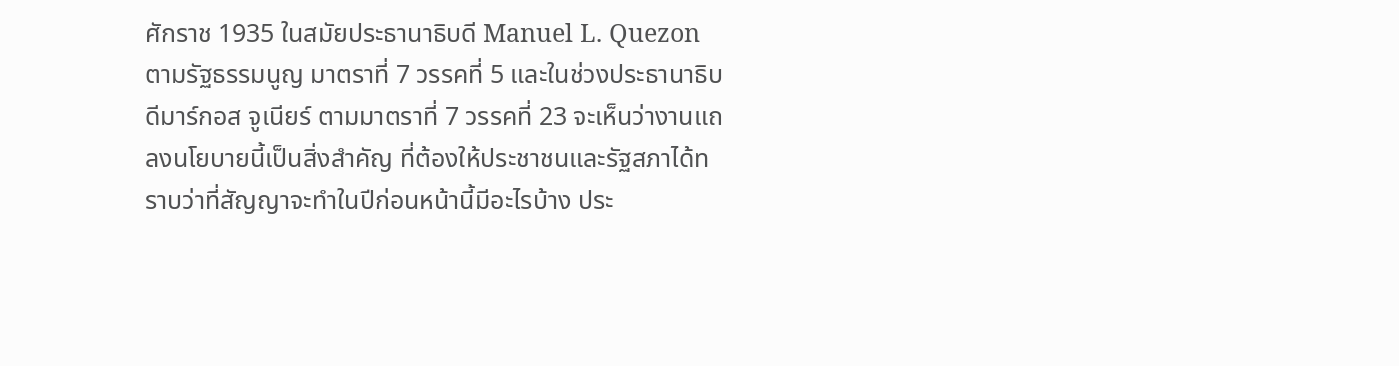ศักราช 1935 ในสมัยประธานาธิบดี Manuel L. Quezon ตามรัฐธรรมนูญ มาตราที่ 7 วรรคที่ 5 และในช่วงประธานาธิบดีมาร์กอส จูเนียร์ ตามมาตราที่ 7 วรรคที่ 23 จะเห็นว่างานแถลงนโยบายนี้เป็นสิ่งสำคัญ ที่ต้องให้ประชาชนและรัฐสภาได้ทราบว่าที่สัญญาจะทำในปีก่อนหน้านี้มีอะไรบ้าง ประ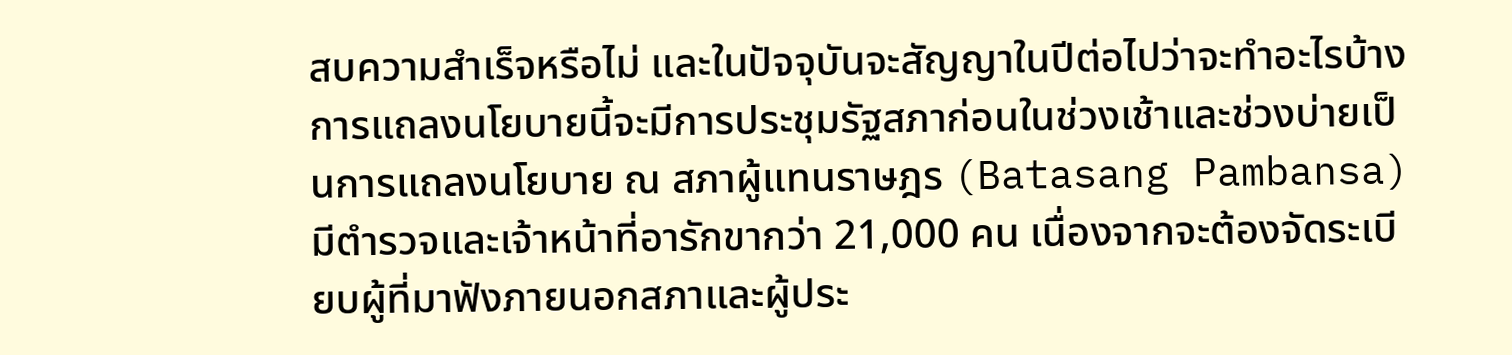สบความสำเร็จหรือไม่ และในปัจจุบันจะสัญญาในปีต่อไปว่าจะทำอะไรบ้าง การแถลงนโยบายนี้จะมีการประชุมรัฐสภาก่อนในช่วงเช้าและช่วงบ่ายเป็นการแถลงนโยบาย ณ สภาผู้แทนราษฎร (Batasang Pambansa) มีตำรวจและเจ้าหน้าที่อารักขากว่า 21,000 คน เนื่องจากจะต้องจัดระเบียบผู้ที่มาฟังภายนอกสภาและผู้ประ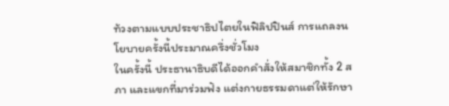ท้วงตามแบบประชาธิปไตยในฟิลิปปินส์ การแถลงนโยบายครั้งนี้ประมาณครึ่งชั่วโมง
ในครั้งนี้ ประธานาธิบดีได้ออกคำสั่งให้สมาชิกทั้ง 2 สภา และแขกที่มาร่วมฟัง แต่งกายธรรมดาแต่ให้รักษา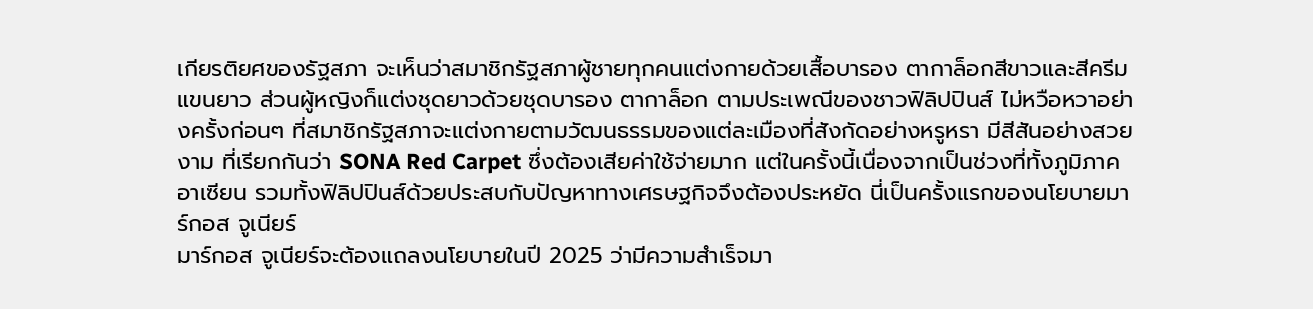เกียรติยศของรัฐสภา จะเห็นว่าสมาชิกรัฐสภาผู้ชายทุกคนแต่งกายด้วยเสื้อบารอง ตากาล็อกสีขาวและสีครีมแขนยาว ส่วนผู้หญิงก็แต่งชุดยาวด้วยชุดบารอง ตากาล็อก ตามประเพณีของชาวฟิลิปปินส์ ไม่หวือหวาอย่างครั้งก่อนๆ ที่สมาชิกรัฐสภาจะแต่งกายตามวัฒนธรรมของแต่ละเมืองที่สังกัดอย่างหรูหรา มีสีสันอย่างสวยงาม ที่เรียกกันว่า SONA Red Carpet ซึ่งต้องเสียค่าใช้จ่ายมาก แต่ในครั้งนี้เนื่องจากเป็นช่วงที่ทั้งภูมิภาคอาเซียน รวมทั้งฟิลิปปินส์ด้วยประสบกับปัญหาทางเศรษฐกิจจึงต้องประหยัด นี่เป็นครั้งแรกของนโยบายมาร์กอส จูเนียร์
มาร์กอส จูเนียร์จะต้องแถลงนโยบายในปี 2025 ว่ามีความสำเร็จมา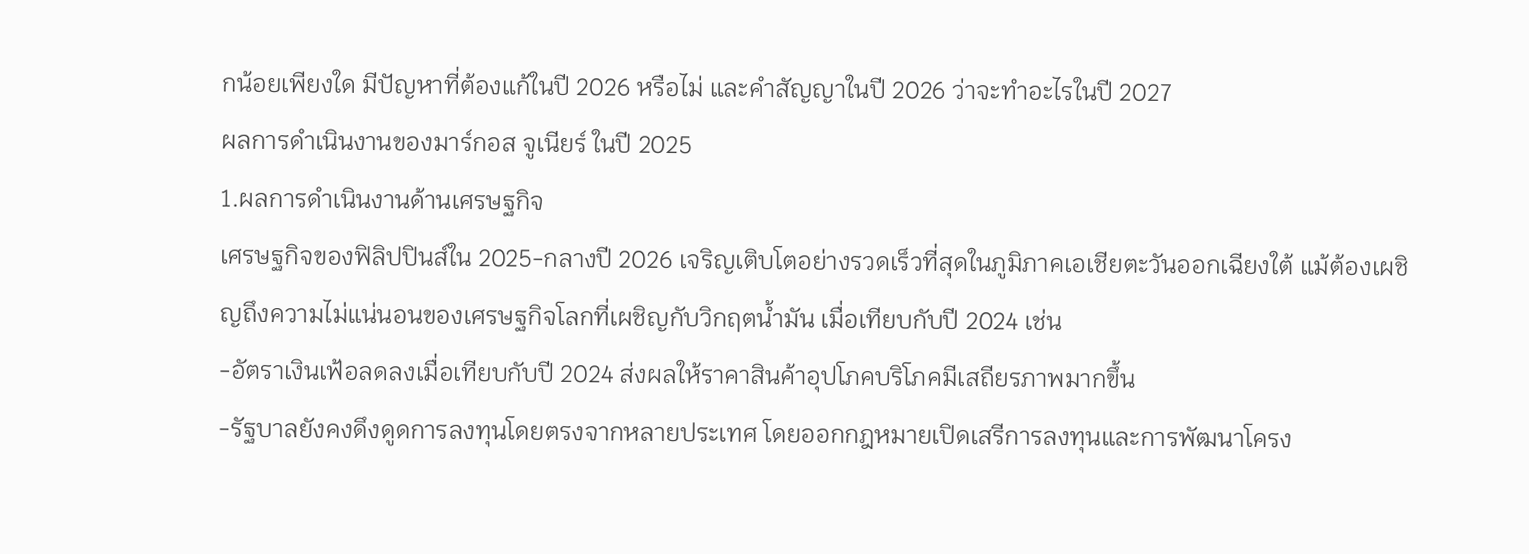กน้อยเพียงใด มีปัญหาที่ต้องแก้ในปี 2026 หรือไม่ และคำสัญญาในปี 2026 ว่าจะทำอะไรในปี 2027
ผลการดำเนินงานของมาร์กอส จูเนียร์ ในปี 2025
1.ผลการดำเนินงานด้านเศรษฐกิจ
เศรษฐกิจของฟิลิปปินส์ใน 2025-กลางปี 2026 เจริญเติบโตอย่างรวดเร็วที่สุดในภูมิภาคเอเชียตะวันออกเฉียงใต้ แม้ต้องเผชิญถึงความไม่แน่นอนของเศรษฐกิจโลกที่เผชิญกับวิกฤตน้ำมัน เมื่อเทียบกับปี 2024 เช่น
-อัตราเงินเฟ้อลดลงเมื่อเทียบกับปี 2024 ส่งผลให้ราคาสินค้าอุปโภคบริโภคมีเสถียรภาพมากขึ้น
-รัฐบาลยังคงดึงดูดการลงทุนโดยตรงจากหลายประเทศ โดยออกกฎหมายเปิดเสรีการลงทุนและการพัฒนาโครง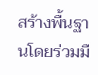สร้างพื้นฐานโดยร่วมมื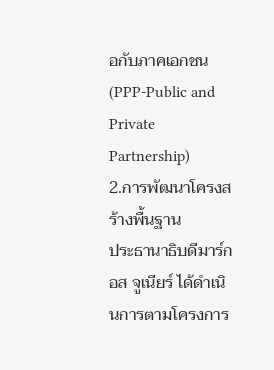อกับภาคเอกชน (PPP-Public and Private Partnership)
2.การพัฒนาโครงสร้างพื้นฐาน
ประธานาธิบดีมาร์กอส จูเนียร์ ได้ดำเนินการตามโครงการ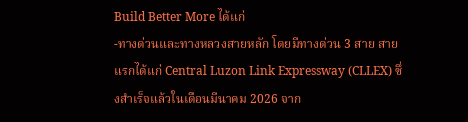Build Better More ได้แก่
-ทางด่วนและทางหลวงสายหลัก โดยมีทางด่วน 3 สาย สายแรกได้แก่ Central Luzon Link Expressway (CLLEX) ซึ่งสำเร็จแล้วในเดือนมีนาคม 2026 จาก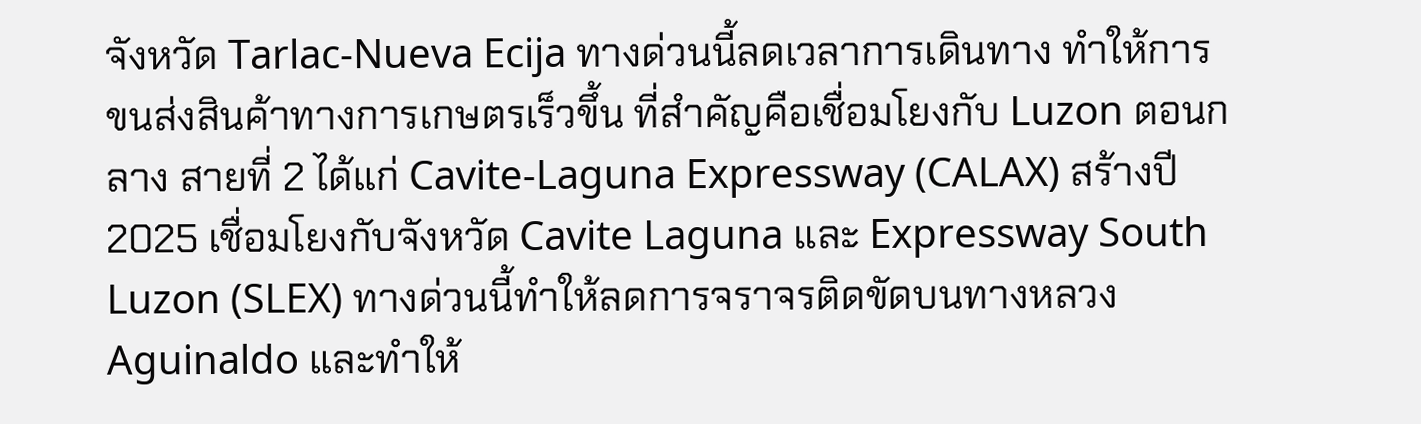จังหวัด Tarlac-Nueva Ecija ทางด่วนนี้ลดเวลาการเดินทาง ทำให้การขนส่งสินค้าทางการเกษตรเร็วขึ้น ที่สำคัญคือเชื่อมโยงกับ Luzon ตอนกลาง สายที่ 2 ได้แก่ Cavite-Laguna Expressway (CALAX) สร้างปี 2025 เชื่อมโยงกับจังหวัด Cavite Laguna และ Expressway South Luzon (SLEX) ทางด่วนนี้ทำให้ลดการจราจรติดขัดบนทางหลวง Aguinaldo และทำให้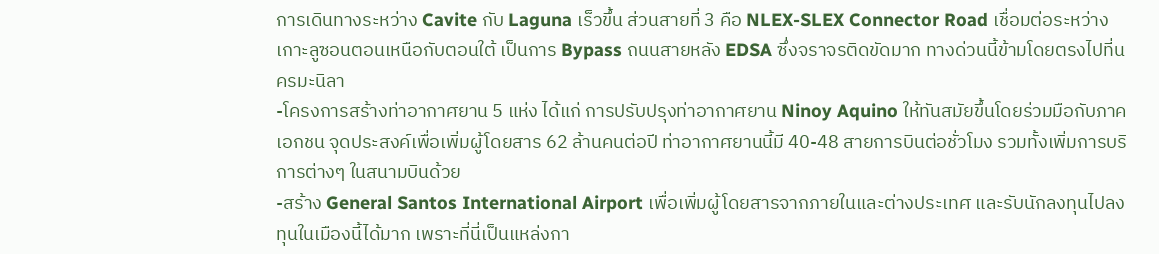การเดินทางระหว่าง Cavite กับ Laguna เร็วขึ้น ส่วนสายที่ 3 คือ NLEX-SLEX Connector Road เชื่อมต่อระหว่างเกาะลูซอนตอนเหนือกับตอนใต้ เป็นการ Bypass ถนนสายหลัง EDSA ซึ่งจราจรติดขัดมาก ทางด่วนนี้ข้ามโดยตรงไปที่นครมะนิลา
-โครงการสร้างท่าอากาศยาน 5 แห่ง ได้แก่ การปรับปรุงท่าอากาศยาน Ninoy Aquino ให้ทันสมัยขึ้นโดยร่วมมือกับภาคเอกชน จุดประสงค์เพื่อเพิ่มผู้โดยสาร 62 ล้านคนต่อปี ท่าอากาศยานนี้มี 40-48 สายการบินต่อชั่วโมง รวมทั้งเพิ่มการบริการต่างๆ ในสนามบินด้วย
-สร้าง General Santos International Airport เพื่อเพิ่มผู้โดยสารจากภายในและต่างประเทศ และรับนักลงทุนไปลงทุนในเมืองนี้ได้มาก เพราะที่นี่เป็นแหล่งกา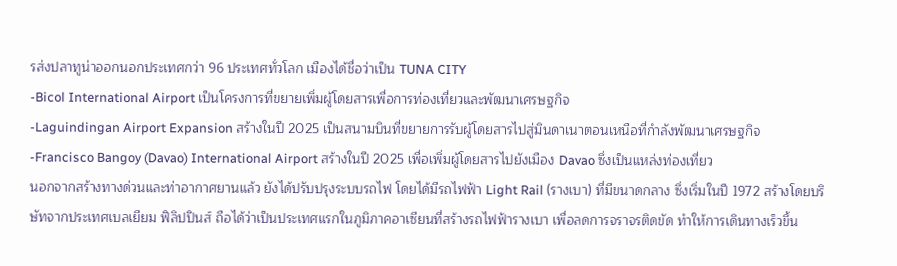รส่งปลาทูน่าออกนอกประเทศกว่า 96 ประเทศทั่วโลก เมืองได้ชื่อว่าเป็น TUNA CITY
-Bicol International Airport เป็นโครงการที่ขยายเพิ่มผู้โดยสารเพื่อการท่องเที่ยวและพัฒนาเศรษฐกิจ
-Laguindingan Airport Expansion สร้างในปี 2025 เป็นสนามบินที่ขยายการรับผู้โดยสารไปสู่มินดาเนาตอนเหนือที่กำลังพัฒนาเศรษฐกิจ
-Francisco Bangoy (Davao) International Airport สร้างในปี 2025 เพื่อเพิ่มผู้โดยสารไปยังเมือง Davao ซึ่งเป็นแหล่งท่องเที่ยว
นอกจากสร้างทางด่วนและท่าอากาศยานแล้ว ยังได้ปรับปรุงระบบรถไฟ โดยได้มีรถไฟฟ้า Light Rail (รางเบา) ที่มีขนาดกลาง ซึ่งเริ่มในปี 1972 สร้างโดยบริษัทจากประเทศเบลเยียม ฟิลิปปินส์ ถือได้ว่าเป็นประเทศแรกในภูมิภาคอาเซียนที่สร้างรถไฟฟ้ารางเบา เพื่อลดการจราจรติดขัด ทำให้การเดินทางเร็วขึ้น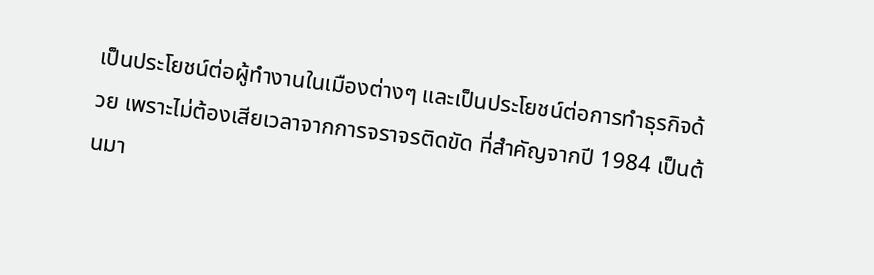เป็นประโยชน์ต่อผู้ทำงานในเมืองต่างๆ และเป็นประโยชน์ต่อการทำธุรกิจด้วย เพราะไม่ต้องเสียเวลาจากการจราจรติดขัด ที่สำคัญจากปี 1984 เป็นต้นมา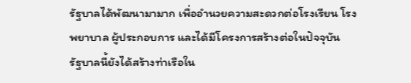รัฐบาลได้พัฒนามามาก เพื่ออำนวยความสะดวกต่อโรงเรียน โรงพยาบาล ผู้ประกอบการ และได้มีโครงการสร้างต่อในปัจจุบัน
รัฐบาลนี้ยังได้สร้างท่าเรือใน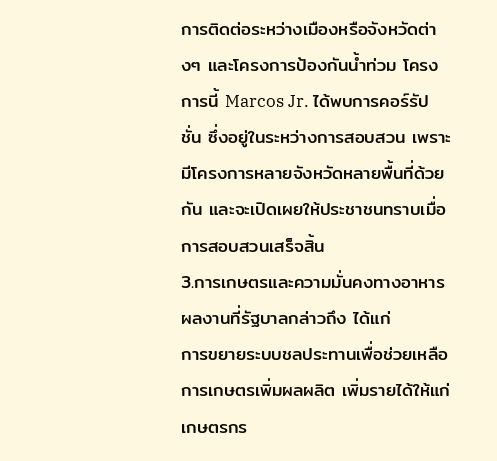การติดต่อระหว่างเมืองหรือจังหวัดต่างๆ และโครงการป้องกันน้ำท่วม โครงการนี้ Marcos Jr. ได้พบการคอร์รัปชั่น ซึ่งอยู่ในระหว่างการสอบสวน เพราะมีโครงการหลายจังหวัดหลายพื้นที่ด้วยกัน และจะเปิดเผยให้ประชาชนทราบเมื่อการสอบสวนเสร็จสิ้น
3.การเกษตรและความมั่นคงทางอาหาร ผลงานที่รัฐบาลกล่าวถึง ได้แก่
การขยายระบบชลประทานเพื่อช่วยเหลือการเกษตรเพิ่มผลผลิต เพิ่มรายได้ให้แก่เกษตรกร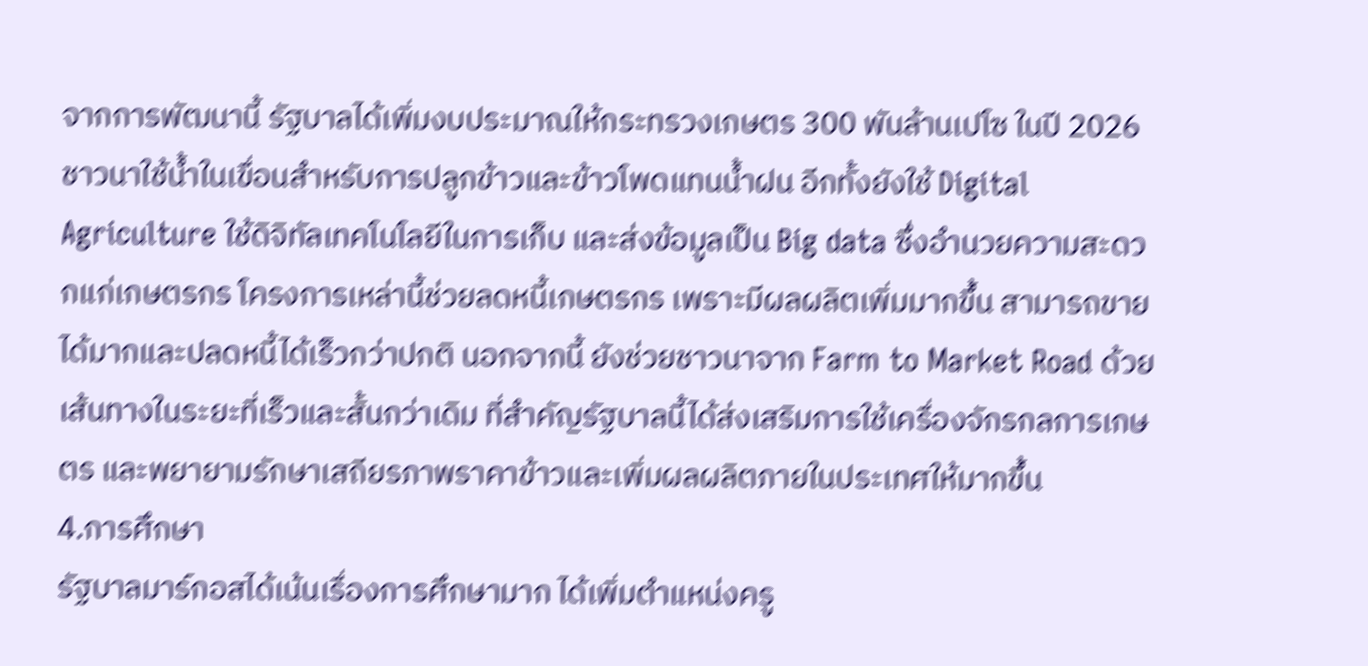จากการพัฒนานี้ รัฐบาลได้เพิ่มงบประมาณให้กระทรวงเกษตร 300 พันล้านเปโซ ในปี 2026 ชาวนาใช้น้ำในเขื่อนสำหรับการปลูกข้าวและข้าวโพดแทนน้ำฝน อีกทั้งยังใช้ Digital Agriculture ใช้ดิจิทัลเทคโนโลยีในการเก็บ และส่งข้อมูลเป็น Big data ซึ่งอำนวยความสะดวกแก่เกษตรกร โครงการเหล่านี้ช่วยลดหนี้เกษตรกร เพราะมีผลผลิตเพิ่มมากขึ้น สามารถขายได้มากและปลดหนี้ได้เร็วกว่าปกติ นอกจากนี้ ยังช่วยชาวนาจาก Farm to Market Road ด้วยเส้นทางในระยะที่เร็วและสั้นกว่าเดิม ที่สำคัญรัฐบาลนี้ได้ส่งเสริมการใช้เครื่องจักรกลการเกษตร และพยายามรักษาเสถียรภาพราคาข้าวและเพิ่มผลผลิตภายในประเทศให้มากขึ้น
4.การศึกษา
รัฐบาลมาร์กอสได้เน้นเรื่องการศึกษามาก ได้เพิ่มตำแหน่งครู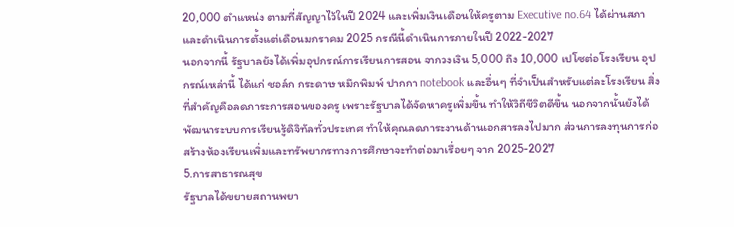20,000 ตำแหน่ง ตามที่สัญญาไว้ในปี 2024 และเพิ่มเงินเดือนให้ครูตาม Executive no.64 ได้ผ่านสภาและดำเนินการตั้งแต่เดือนมกราคม 2025 กรณีนี้ดำเนินการภายในปี 2022-2027
นอกจากนี้ รัฐบาลยังได้เพิ่มอุปกรณ์การเรียนการสอน จากวงเงิน 5,000 ถึง 10,000 เปโซต่อโรงเรียน อุปกรณ์เหล่านี้ ได้แก่ ชอล์ก กระดาษ หมึกพิมพ์ ปากกา notebook และอื่นๆ ที่จำเป็นสำหรับแต่ละโรงเรียน สิ่งที่สำคัญคือลดภาระการสอนของครู เพราะรัฐบาลได้จัดหาครูเพิ่มขึ้น ทำให้วิถีชีวิตดีขึ้น นอกจากนั้นยังได้พัฒนาระบบการเรียนรู้ดิจิทัลทั่วประเทศ ทำให้คุณลดภาระงานด้านเอกสารลงไปมาก ส่วนการลงทุนการก่อสร้างห้องเรียนเพิ่มและทรัพยากรทางการศึกษาจะทำต่อมาเรื่อยๆ จาก 2025-2027
5.การสาธารณสุข
รัฐบาลได้ขยายสถานพยา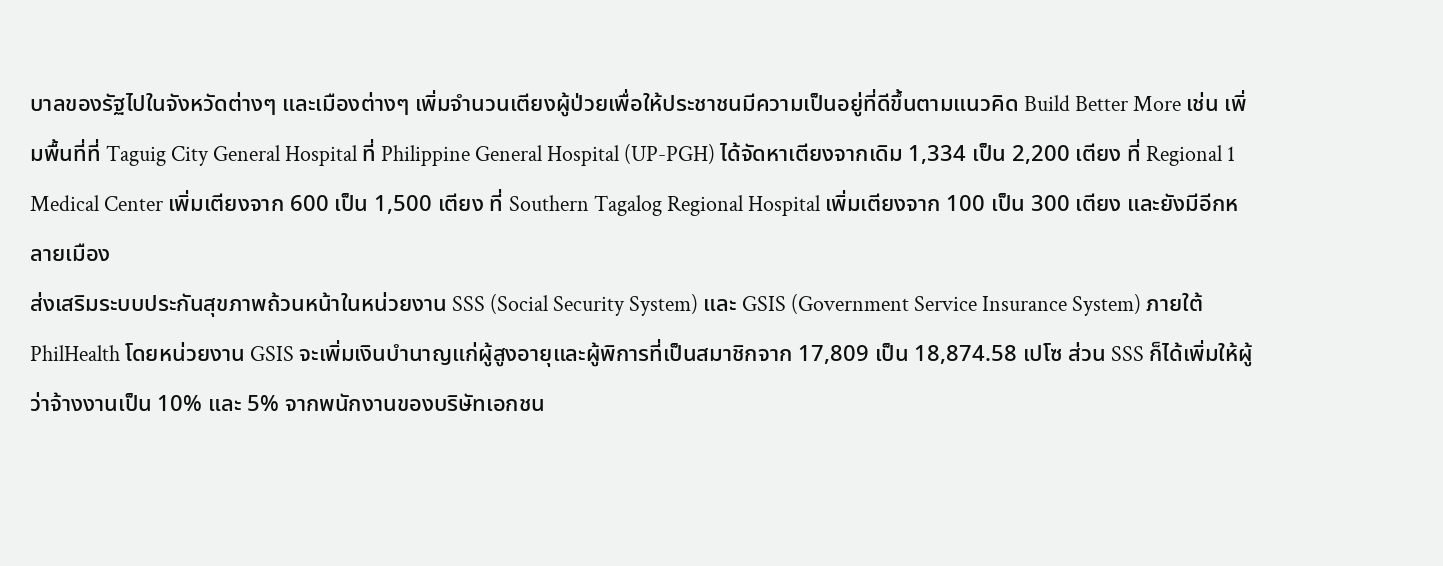บาลของรัฐไปในจังหวัดต่างๆ และเมืองต่างๆ เพิ่มจำนวนเตียงผู้ป่วยเพื่อให้ประชาชนมีความเป็นอยู่ที่ดีขึ้นตามแนวคิด Build Better More เช่น เพิ่มพื้นที่ที่ Taguig City General Hospital ที่ Philippine General Hospital (UP-PGH) ได้จัดหาเตียงจากเดิม 1,334 เป็น 2,200 เตียง ที่ Regional 1 Medical Center เพิ่มเตียงจาก 600 เป็น 1,500 เตียง ที่ Southern Tagalog Regional Hospital เพิ่มเตียงจาก 100 เป็น 300 เตียง และยังมีอีกหลายเมือง
ส่งเสริมระบบประกันสุขภาพถ้วนหน้าในหน่วยงาน SSS (Social Security System) และ GSIS (Government Service Insurance System) ภายใต้ PhilHealth โดยหน่วยงาน GSIS จะเพิ่มเงินบำนาญแก่ผู้สูงอายุและผู้พิการที่เป็นสมาชิกจาก 17,809 เป็น 18,874.58 เปโซ ส่วน SSS ก็ได้เพิ่มให้ผู้ว่าจ้างงานเป็น 10% และ 5% จากพนักงานของบริษัทเอกชน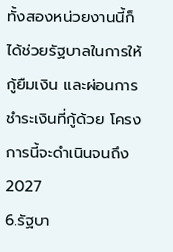ทั้งสองหน่วยงานนี้ก็ได้ช่วยรัฐบาลในการให้กู้ยืมเงิน และผ่อนการชำระเงินที่กู้ด้วย โครงการนี้จะดำเนินจนถึง 2027
6.รัฐบา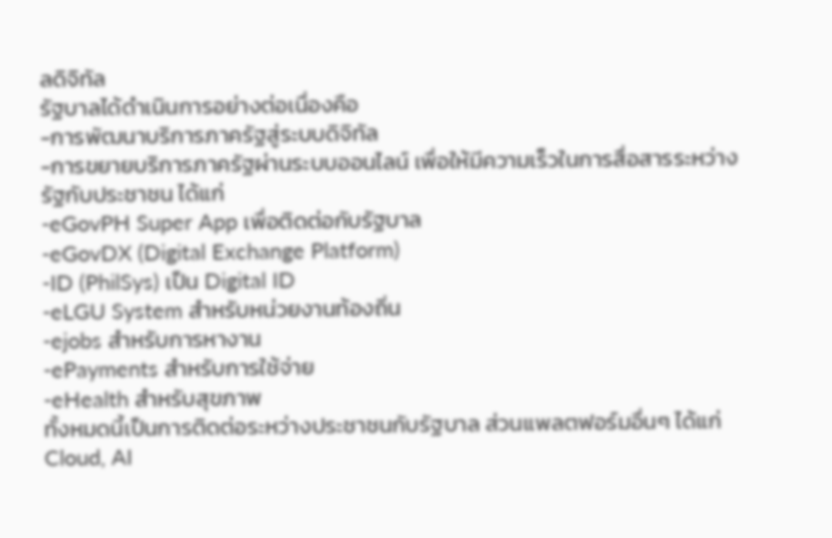ลดิจิทัล
รัฐบาลได้ดำเนินการอย่างต่อเนื่องคือ
-การพัฒนาบริการภาครัฐสู่ระบบดิจิทัล
-การขยายบริการภาครัฐผ่านระบบออนไลน์ เพื่อให้มีความเร็วในการสื่อสารระหว่างรัฐกับประชาชน ได้แก่
-eGovPH Super App เพื่อติดต่อกับรัฐบาล
-eGovDX (Digital Exchange Platform)
-ID (PhilSys) เป็น Digital ID
-eLGU System สำหรับหน่วยงานท้องถิ่น
-ejobs สำหรับการหางาน
-ePayments สำหรับการใช้จ่าย
-eHealth สำหรับสุขภาพ
ทั้งหมดนี้เป็นการติดต่อระหว่างประชาชนกับรัฐบาล ส่วนแพลตฟอร์มอื่นๆ ได้แก่ Cloud, AI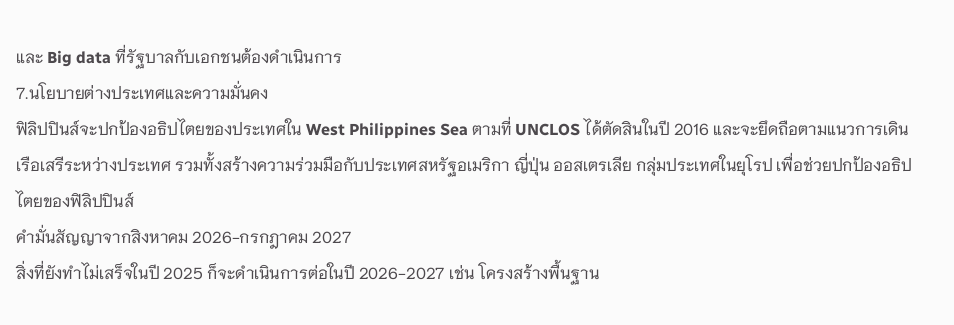และ Big data ที่รัฐบาลกับเอกชนต้องดำเนินการ
7.นโยบายต่างประเทศและความมั่นคง
ฟิลิปปินส์จะปกป้องอธิปไตยของประเทศใน West Philippines Sea ตามที่ UNCLOS ได้ตัดสินในปี 2016 และจะยึดถือตามแนวการเดินเรือเสรีระหว่างประเทศ รวมทั้งสร้างความร่วมมือกับประเทศสหรัฐอเมริกา ญี่ปุ่น ออสเตรเลีย กลุ่มประเทศในยุโรป เพื่อช่วยปกป้องอธิปไตยของฟิลิปปินส์
คำมั่นสัญญาจากสิงหาคม 2026-กรกฎาคม 2027
สิ่งที่ยังทำไม่เสร็จในปี 2025 ก็จะดำเนินการต่อในปี 2026-2027 เช่น โครงสร้างพื้นฐาน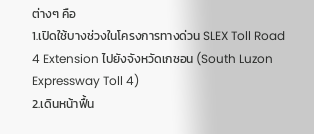ต่างๆ คือ
1.เปิดใช้บางช่วงในโครงการทางด่วน SLEX Toll Road 4 Extension ไปยังจังหวัดเกซอน (South Luzon Expressway Toll 4)
2.เดินหน้าฟื้น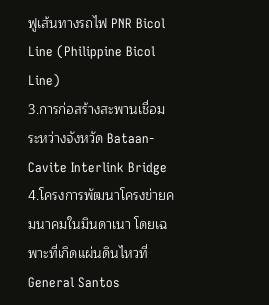ฟูเส้นทางรถไฟ PNR Bicol Line (Philippine Bicol Line)
3.การก่อสร้างสะพานเชื่อมระหว่างจังหวัด Bataan-Cavite Interlink Bridge
4.โครงการพัฒนาโครงข่ายคมนาคมในมินดาเนา โดยเฉพาะที่เกิดแผ่นดินไหวที่ General Santos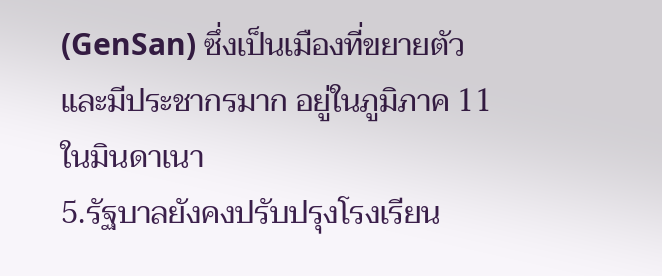(GenSan) ซึ่งเป็นเมืองที่ขยายตัวและมีประชากรมาก อยู่ในภูมิภาค 11 ในมินดาเนา
5.รัฐบาลยังคงปรับปรุงโรงเรียน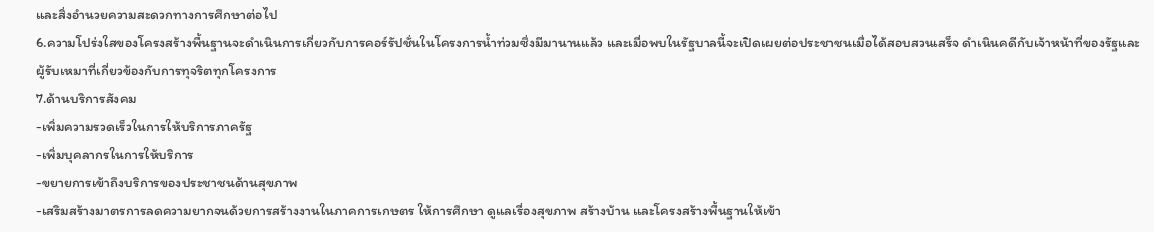และสิ่งอำนวยความสะดวกทางการศึกษาต่อไป
6.ความโปร่งใสของโครงสร้างพื้นฐานจะดำเนินการเกี่ยวกับการคอร์รัปชั่นในโครงการน้ำท่วมซึ่งมีมานานแล้ว และเมื่อพบในรัฐบาลนี้จะเปิดเผยต่อประชาชนเมื่อได้สอบสวนเสร็จ ดำเนินคดีกับเจ้าหน้าที่ของรัฐและผู้รับเหมาที่เกี่ยวข้องกับการทุจริตทุกโครงการ
7.ด้านบริการสังคม
-เพิ่มความรวดเร็วในการให้บริการภาครัฐ
-เพิ่มบุคลากรในการให้บริการ
-ขยายการเข้าถึงบริการของประชาชนด้านสุขภาพ
-เสริมสร้างมาตรการลดความยากจนด้วยการสร้างงานในภาคการเกษตร ให้การศึกษา ดูแลเรื่องสุขภาพ สร้างบ้าน และโครงสร้างพื้นฐานให้เข้า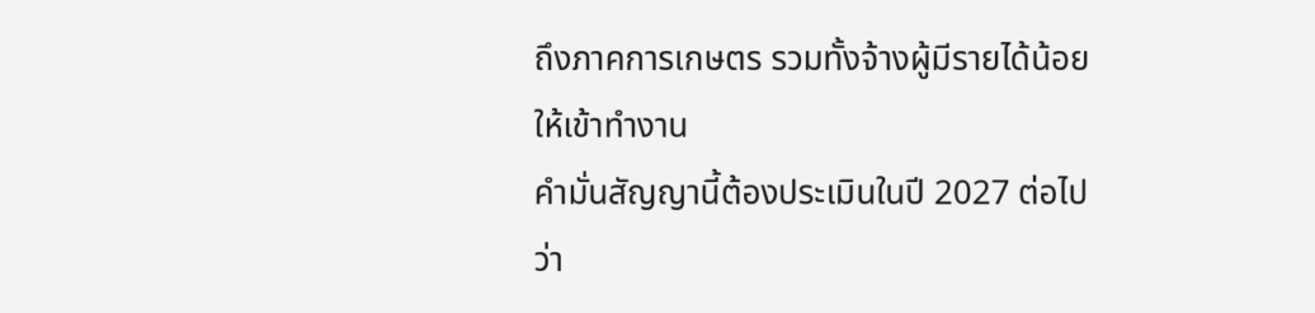ถึงภาคการเกษตร รวมทั้งจ้างผู้มีรายได้น้อยให้เข้าทำงาน
คำมั่นสัญญานี้ต้องประเมินในปี 2027 ต่อไปว่า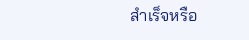สำเร็จหรือ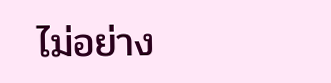ไม่อย่าง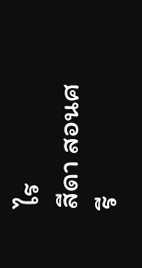ไร
สีดา สอนศรี